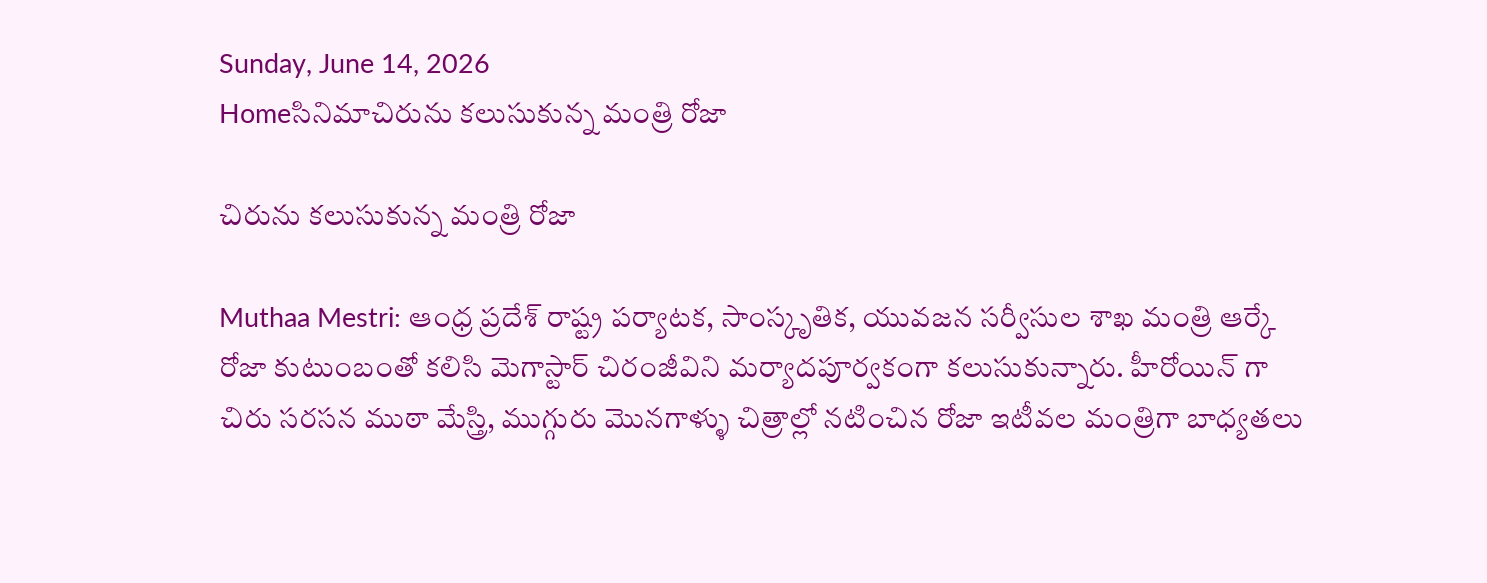Sunday, June 14, 2026
Homeసినిమాచిరును కలుసుకున్న మంత్రి రోజా

చిరును కలుసుకున్న మంత్రి రోజా

Muthaa Mestri: ఆంధ్ర ప్రదేశ్ రాష్ట్ర పర్యాటక, సాంస్కృతిక, యువజన సర్వీసుల శాఖ మంత్రి ఆర్కే రోజా కుటుంబంతో కలిసి మెగాస్టార్ చిరంజీవిని మర్యాదపూర్వకంగా కలుసుకున్నారు. హీరోయిన్ గా చిరు సరసన ముఠా మేస్త్రి, ముగ్గురు మొనగాళ్ళు చిత్రాల్లో నటించిన రోజా ఇటీవల మంత్రిగా బాధ్యతలు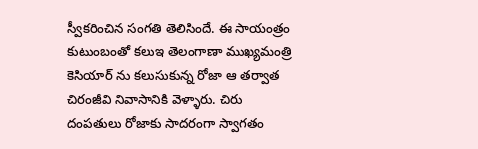స్వీకరించిన సంగతి తెలిసిందే. ఈ సాయంత్రం కుటుంబంతో కలుఇ తెలంగాణా ముఖ్యమంత్రి కెసియార్ ను కలుసుకున్న రోజా ఆ తర్వాత చిరంజీవి నివాసానికి వెళ్ళారు. చిరు దంపతులు రోజాకు సాదరంగా స్వాగతం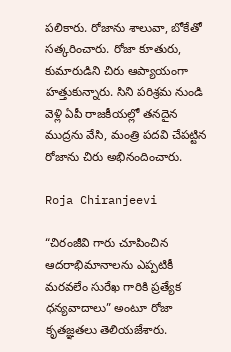పలికారు. రోజాను శాలువా, బోకేతో సత్కరించారు. రోజా కూతురు, కుమారుడిని చిరు ఆప్యాయంగా హత్తుకున్నారు. సిని పరిశ్రమ నుండి వెళ్లి ఏపీ రాజకీయల్లో తనదైన ముద్రను వేసి, మంత్రి పదవి చేపట్టిన రోజాను చిరు అభినందించారు.

Roja Chiranjeevi

“చిరంజీవి గారు చూపించిన ఆదరాభిమానాలను ఎప్పటికీ మరవలేం సురేఖ గారికి ప్రత్యేక ధన్యవాదాలు” అంటూ రోజా కృతజ్ఞతలు తెలియజేశారు.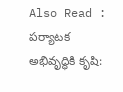Also Read : పర్యాటక అభివృద్ధికి కృషి: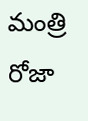మంత్రి రోజా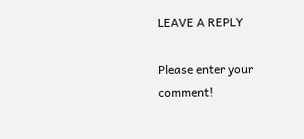LEAVE A REPLY

Please enter your comment!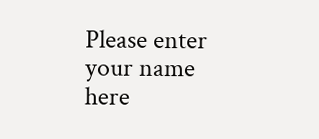Please enter your name here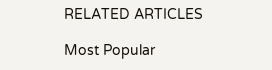RELATED ARTICLES

Most Popular